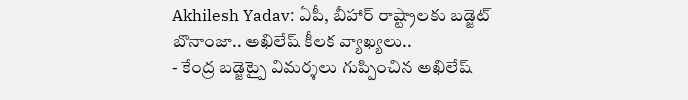Akhilesh Yadav: ఏపీ, బీహార్ రాష్ట్రాలకు బడ్జెట్ బొనాంజా.. అఖిలేష్ కీలక వ్యాఖ్యలు..
- కేంద్ర బడ్జెట్పై విమర్శలు గుప్పించిన అఖిలేష్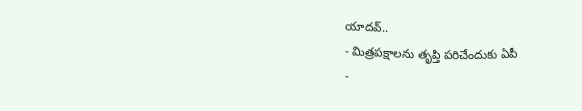యాదవ్..
- మిత్రపక్షాలను తృప్తి పరిచేందుకు ఏపీ
-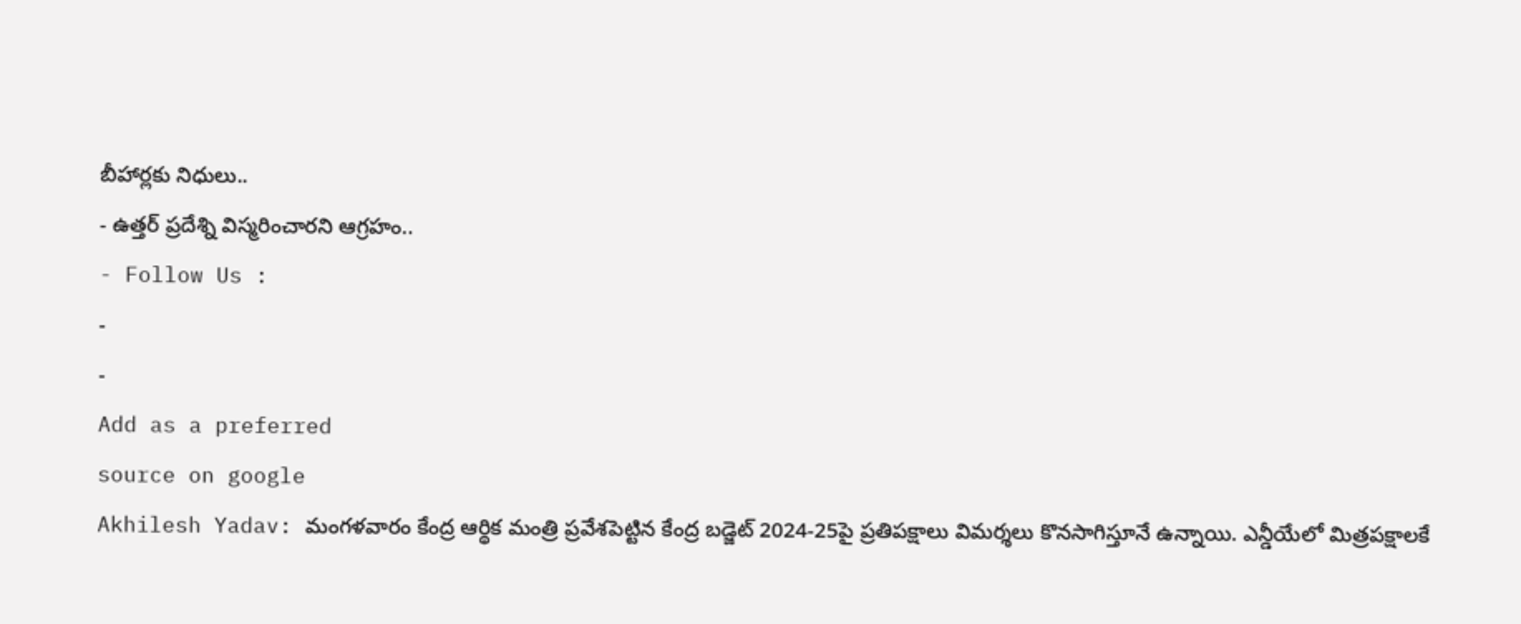బీహార్లకు నిధులు..
- ఉత్తర్ ప్రదేశ్ని విస్మరించారని ఆగ్రహం..
- Follow Us :
-
-
Add as a preferred
source on google
Akhilesh Yadav: మంగళవారం కేంద్ర ఆర్థిక మంత్రి ప్రవేశపెట్టిన కేంద్ర బడ్జెట్ 2024-25పై ప్రతిపక్షాలు విమర్శలు కొనసాగిస్తూనే ఉన్నాయి. ఎన్డీయేలో మిత్రపక్షాలకే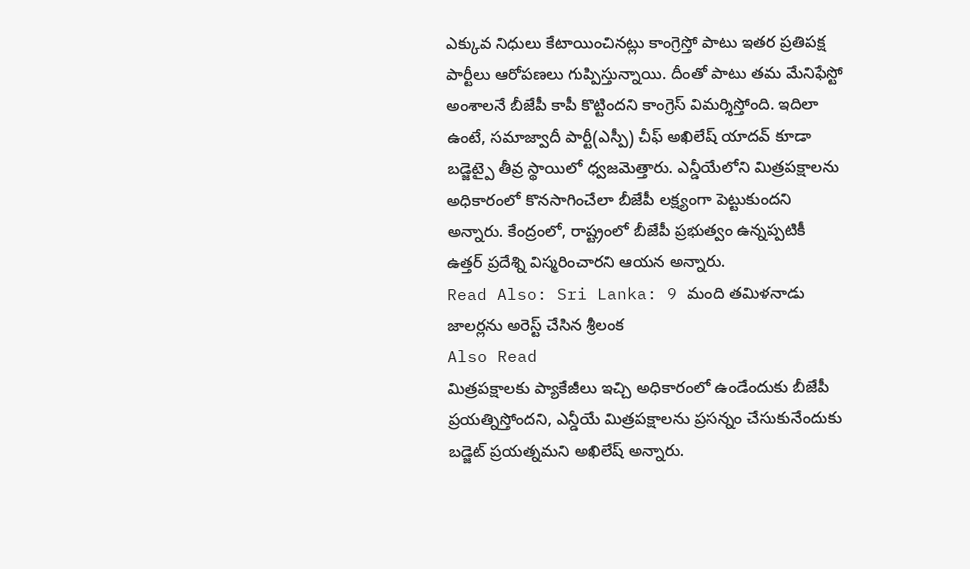ఎక్కువ నిధులు కేటాయించినట్లు కాంగ్రెస్తో పాటు ఇతర ప్రతిపక్ష పార్టీలు ఆరోపణలు గుప్పిస్తున్నాయి. దీంతో పాటు తమ మేనిఫేస్టో అంశాలనే బీజేపీ కాపీ కొట్టిందని కాంగ్రెస్ విమర్శిస్తోంది. ఇదిలా ఉంటే, సమాజ్వాదీ పార్టీ(ఎస్పీ) చీఫ్ అఖిలేష్ యాదవ్ కూడా బడ్జెట్పై తీవ్ర స్థాయిలో ధ్వజమెత్తారు. ఎన్డీయేలోని మిత్రపక్షాలను అధికారంలో కొనసాగించేలా బీజేపీ లక్ష్యంగా పెట్టుకుందని అన్నారు. కేంద్రంలో, రాష్ట్రంలో బీజేపీ ప్రభుత్వం ఉన్నప్పటికీ ఉత్తర్ ప్రదేశ్ని విస్మరించారని ఆయన అన్నారు.
Read Also: Sri Lanka: 9 మంది తమిళనాడు జాలర్లను అరెస్ట్ చేసిన శ్రీలంక
Also Read
మిత్రపక్షాలకు ప్యాకేజీలు ఇచ్చి అధికారంలో ఉండేందుకు బీజేపీ ప్రయత్నిస్తోందని, ఎన్డీయే మిత్రపక్షాలను ప్రసన్నం చేసుకునేందుకు బడ్జెట్ ప్రయత్నమని అఖిలేష్ అన్నారు.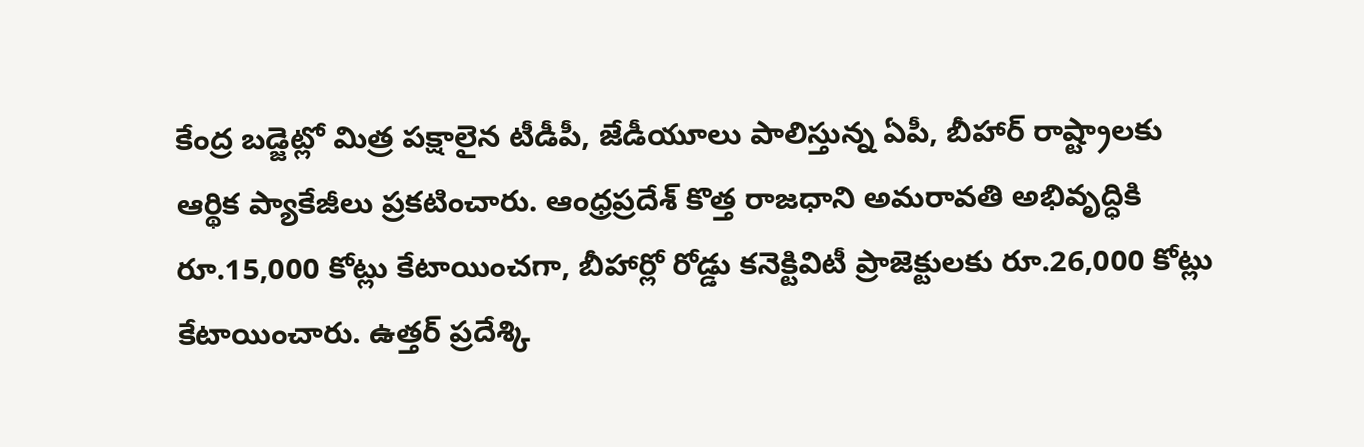కేంద్ర బడ్జెట్లో మిత్ర పక్షాలైన టీడీపీ, జేడీయూలు పాలిస్తున్న ఏపీ, బీహార్ రాష్ట్రాలకు ఆర్థిక ప్యాకేజీలు ప్రకటించారు. ఆంధ్రప్రదేశ్ కొత్త రాజధాని అమరావతి అభివృద్ధికి రూ.15,000 కోట్లు కేటాయించగా, బీహార్లో రోడ్డు కనెక్టివిటీ ప్రాజెక్టులకు రూ.26,000 కోట్లు కేటాయించారు. ఉత్తర్ ప్రదేశ్కి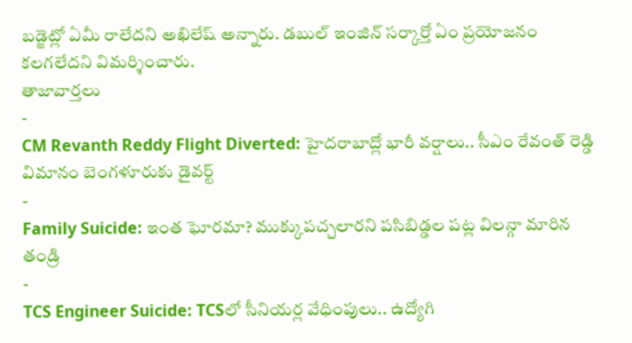బడ్జెట్లో ఏమీ రాలేదని అఖిలేష్ అన్నారు. డబుల్ ఇంజిన్ సర్కార్తో ఏం ప్రయోజనం కలగలేదని విమర్శించారు.
తాజావార్తలు
-
CM Revanth Reddy Flight Diverted: హైదరాబాద్లో భారీ వర్షాలు.. సీఎం రేవంత్ రెడ్డి విమానం బెంగళూరుకు డైవర్ట్
-
Family Suicide: ఇంత ఘోరమా? ముక్కుపచ్చలారని పసిబిడ్డల పట్ల విలన్గా మారిన తండ్రి
-
TCS Engineer Suicide: TCSలో సీనియర్ల వేధింపులు.. ఉద్యోగి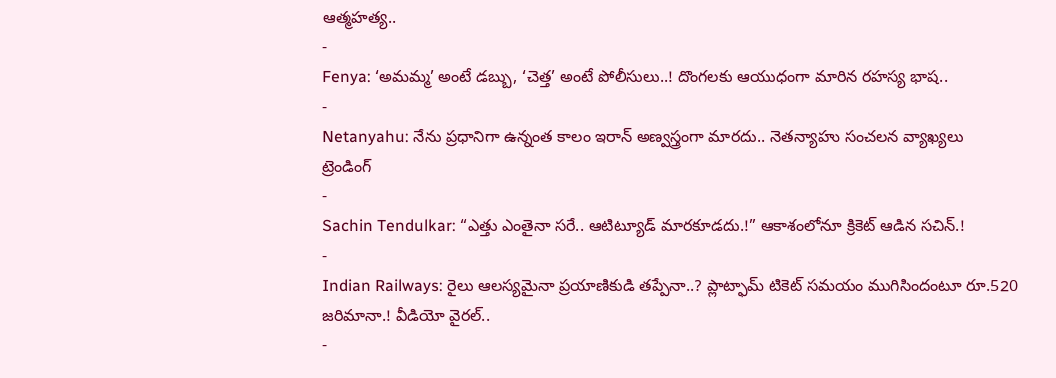ఆత్మహత్య..
-
Fenya: ‘అమమ్మ’ అంటే డబ్బు, ‘చెత్త’ అంటే పోలీసులు..! దొంగలకు ఆయుధంగా మారిన రహస్య భాష..
-
Netanyahu: నేను ప్రధానిగా ఉన్నంత కాలం ఇరాన్ అణ్వస్త్రంగా మారదు.. నెతన్యాహు సంచలన వ్యాఖ్యలు
ట్రెండింగ్
-
Sachin Tendulkar: “ఎత్తు ఎంతైనా సరే.. ఆటిట్యూడ్ మారకూడదు.!” ఆకాశంలోనూ క్రికెట్ ఆడిన సచిన్.!
-
Indian Railways: రైలు ఆలస్యమైనా ప్రయాణికుడి తప్పేనా..? ప్లాట్ఫామ్ టికెట్ సమయం ముగిసిందంటూ రూ.520 జరిమానా.! వీడియో వైరల్..
-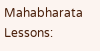Mahabharata Lessons: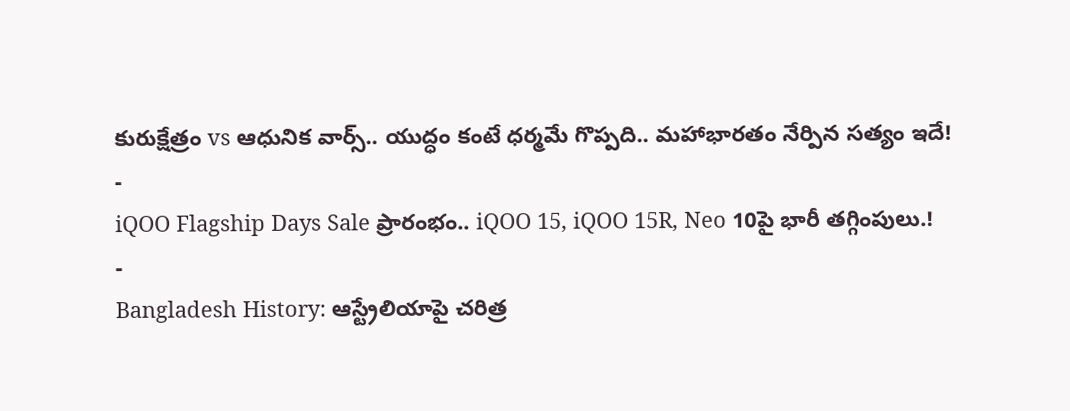కురుక్షేత్రం vs ఆధునిక వార్స్.. యుద్ధం కంటే ధర్మమే గొప్పది.. మహాభారతం నేర్పిన సత్యం ఇదే!
-
iQOO Flagship Days Sale ప్రారంభం.. iQOO 15, iQOO 15R, Neo 10పై భారీ తగ్గింపులు.!
-
Bangladesh History: ఆస్ట్రేలియాపై చరిత్ర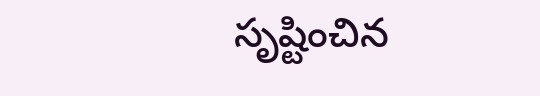సృష్టించిన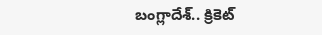బంగ్లాదేశ్.. క్రికెట్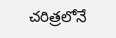చరిత్రలోనే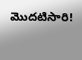మొదటిసారి!